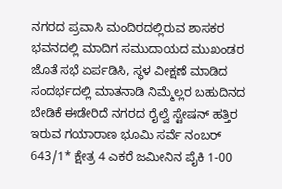ನಗರದ ಪ್ರವಾಸಿ ಮಂದಿರದಲ್ಲಿರುವ ಶಾಸಕರ ಭವನದಲ್ಲಿ ಮಾದಿಗ ಸಮುದಾಯದ ಮುಖಂಡರ ಜೊತೆ ಸಭೆ ಏರ್ಪಡಿಸಿ, ಸ್ಥಳ ವೀಕ್ಷಣೆ ಮಾಡಿದ ಸಂದರ್ಭದಲ್ಲಿ ಮಾತನಾಡಿ ನಿಮ್ಮೆಲ್ಲರ ಬಹುದಿನದ ಬೇಡಿಕೆ ಈಡೇರಿದೆ ನಗರದ ರೈಲ್ವೆ ಸ್ಟೇಷನ್ ಹತ್ತಿರ ಇರುವ ಗಯಾರಾಣ ಭೂಮಿ ಸರ್ವೆ ನಂಬರ್ 643/1* ಕ್ಷೇತ್ರ 4 ಎಕರೆ ಜಮೀನಿನ ಪೈಕಿ 1-00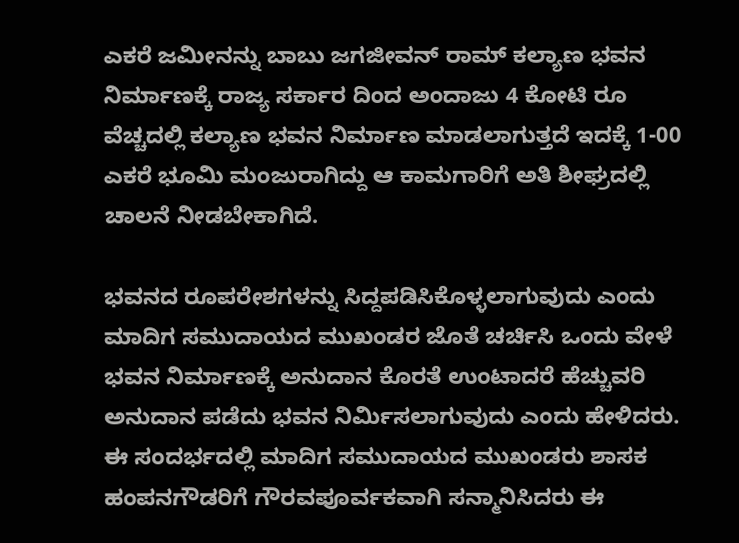ಎಕರೆ ಜಮೀನನ್ನು ಬಾಬು ಜಗಜೀವನ್ ರಾಮ್ ಕಲ್ಯಾಣ ಭವನ ನಿರ್ಮಾಣಕ್ಕೆ ರಾಜ್ಯ ಸರ್ಕಾರ ದಿಂದ ಅಂದಾಜು 4 ಕೋಟಿ ರೂ ವೆಚ್ಚದಲ್ಲಿ ಕಲ್ಯಾಣ ಭವನ ನಿರ್ಮಾಣ ಮಾಡಲಾಗುತ್ತದೆ ಇದಕ್ಕೆ 1-00 ಎಕರೆ ಭೂಮಿ ಮಂಜುರಾಗಿದ್ದು ಆ ಕಾಮಗಾರಿಗೆ ಅತಿ ಶೀಘ್ರದಲ್ಲಿ ಚಾಲನೆ ನೀಡಬೇಕಾಗಿದೆ.

ಭವನದ ರೂಪರೇಶಗಳನ್ನು ಸಿದ್ದಪಡಿಸಿಕೊಳ್ಳಲಾಗುವುದು ಎಂದು ಮಾದಿಗ ಸಮುದಾಯದ ಮುಖಂಡರ ಜೊತೆ ಚರ್ಚಿಸಿ ಒಂದು ವೇಳೆ ಭವನ ನಿರ್ಮಾಣಕ್ಕೆ ಅನುದಾನ ಕೊರತೆ ಉಂಟಾದರೆ ಹೆಚ್ಚುವರಿ ಅನುದಾನ ಪಡೆದು ಭವನ ನಿರ್ಮಿಸಲಾಗುವುದು ಎಂದು ಹೇಳಿದರು.
ಈ ಸಂದರ್ಭದಲ್ಲಿ ಮಾದಿಗ ಸಮುದಾಯದ ಮುಖಂಡರು ಶಾಸಕ ಹಂಪನಗೌಡರಿಗೆ ಗೌರವಪೂರ್ವಕವಾಗಿ ಸನ್ಮಾನಿಸಿದರು ಈ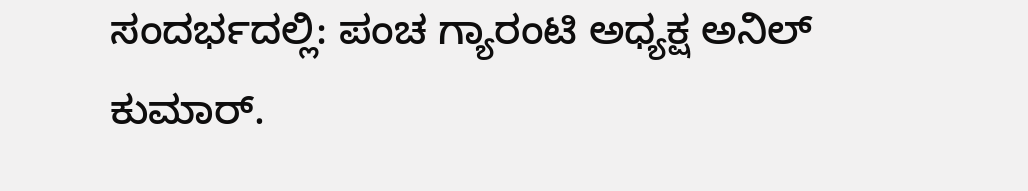ಸಂದರ್ಭದಲ್ಲಿ: ಪಂಚ ಗ್ಯಾರಂಟಿ ಅಧ್ಯಕ್ಷ ಅನಿಲ್ ಕುಮಾರ್.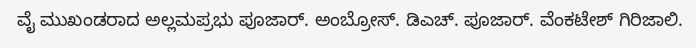ವೈ ಮುಖಂಡರಾದ ಅಲ್ಲಮಪ್ರಭು ಪೂಜಾರ್. ಅಂಬ್ರೋಸ್. ಡಿಎಚ್. ಪೂಜಾರ್. ವೆಂಕಟೇಶ್ ಗಿರಿಜಾಲಿ.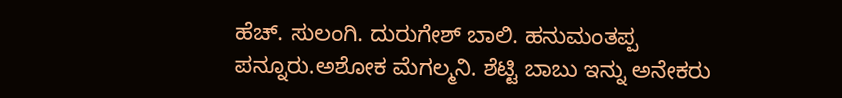ಹೆಚ್. ಸುಲಂಗಿ. ದುರುಗೇಶ್ ಬಾಲಿ. ಹನುಮಂತಪ್ಪ ಪನ್ನೂರು.ಅಶೋಕ ಮೆಗಲ್ಮನಿ. ಶೆಟ್ಟಿ ಬಾಬು ಇನ್ನು ಅನೇಕರು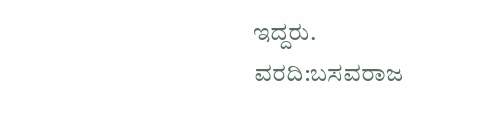ಇದ್ದರು.
ವರದಿ:ಬಸವರಾಜ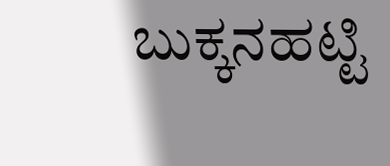ಬುಕ್ಕನಹಟ್ಟಿ